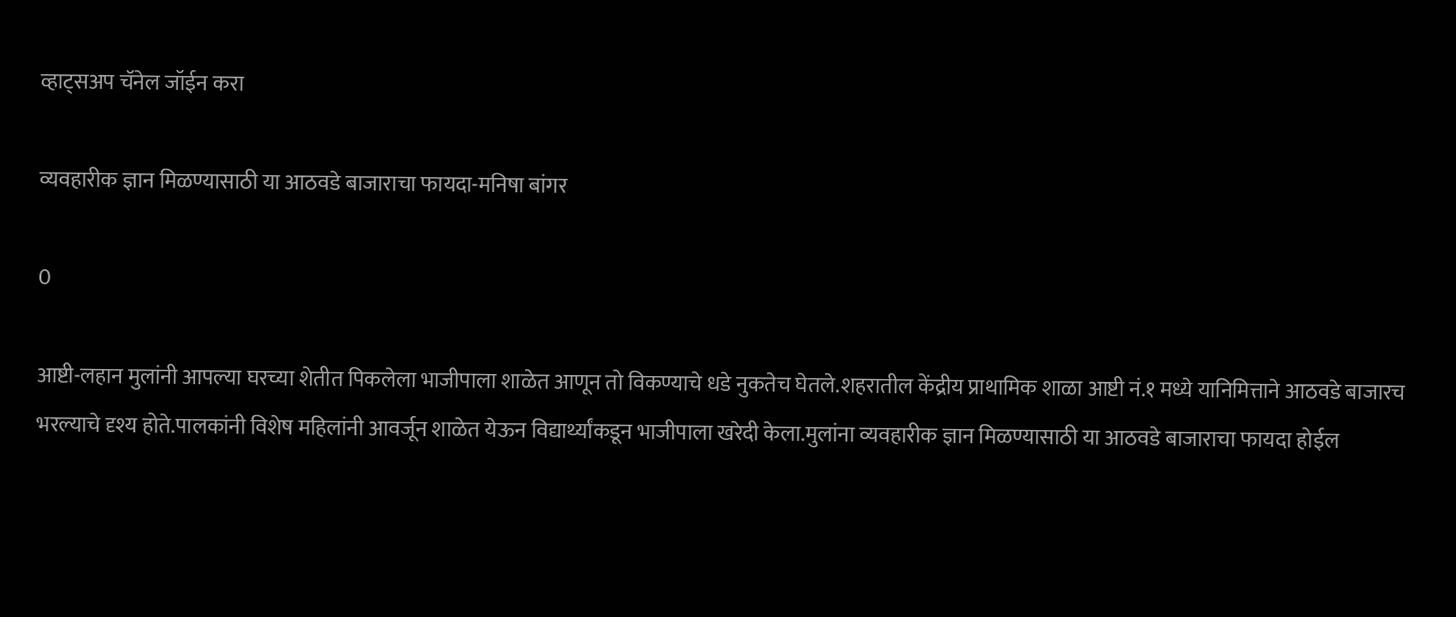व्हाट्सअप चॅनेल जॉईन करा

व्यवहारीक ज्ञान मिळण्यासाठी या आठवडे बाजाराचा फायदा-मनिषा बांगर

0

आष्टी-लहान मुलांनी आपल्या घरच्या शेतीत पिकलेला भाजीपाला शाळेत आणून तो विकण्याचे धडे नुकतेच घेतले.शहरातील केंद्रीय प्राथामिक शाळा आष्टी नं.१ मध्ये यानिमित्ताने आठवडे बाजारच भरल्याचे दृश्य होते.पालकांनी विशेष महिलांनी आवर्जून शाळेत येऊन विद्यार्थ्यांकडून भाजीपाला खरेदी केला.मुलांना व्यवहारीक ज्ञान मिळण्यासाठी या आठवडे बाजाराचा फायदा होईल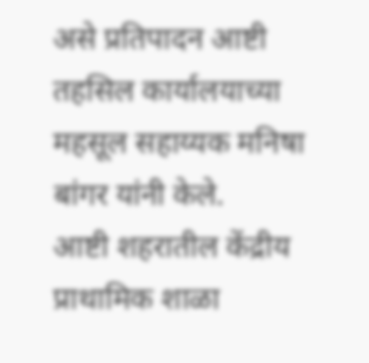असे प्रतिपादन आष्टी तहसिल कार्यालयाच्या महसूल सहाय्यक मनिषा बांगर यांनी केले.
आष्टी शहरातील केंद्रीय प्राथामिक शाळा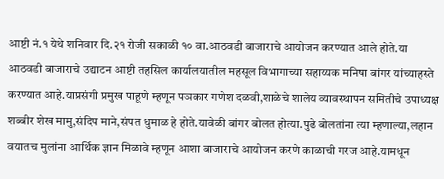आष्टी नं.१ येथे शनिवार दि.२१ रोजी सकाळी १० वा.आठवडी बाजाराचे आयोजन करण्यात आले होते.या आठवडी बाजाराचे उद्याटन आष्टी तहसिल कार्यालयातील महसूल विभागाच्या सहाय्यक मनिषा बांगर यांच्याहस्ते करण्यात आहे.याप्रसंगी प्रमुख पाहूणे म्हणून पञकार गणेश दळवी,शाळेचे शालेय व्यावस्थापन समितीचे उपाध्यक्ष शब्बीर शेख मामु,संदिप माने,संपत धुमाळ हे होते.यावेळी बांगर बोलत होत्या.पुढे बोलतांना त्या म्हणाल्या,लहान वयातच मुलांना आर्थिक ज्ञान मिळावे म्हणून आशा बाजाराचे आयोजन करणे काळाची गरज आहे.यामधून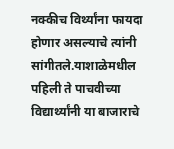नक्कीच विर्थ्यांना फायदा होणार असल्याचे त्यांनी सांगीतले.याशाळेमधील पहिली ते पाचवीच्या विद्यार्थ्यांनी या बाजाराचे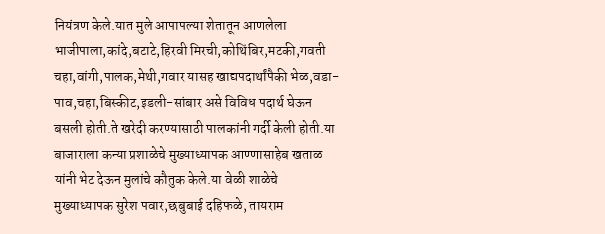नियंत्रण केले.यात मुले आपापल्या शेतातून आणलेला भाजीपाला,कांदे,बटाटे,हिरवी मिरची,कोथिंबिर,मटकी,गवती चहा,वांगी,पालक,मेथी,गवार यासह खाद्यपदार्थांपैकी भेळ,वडा-पाव,चहा,बिस्कीट,इडली-सांबार असे विविध पदार्थ घेऊन बसली होती.ते खरेदी करण्यासाठी पालकांनी गर्दी केली होती.या बाजाराला कन्या प्रशाळेचे मुख्याध्यापक आण्णासाहेब खताळ यांनी भेट देऊन मुलांचे कौतुक केले.या वेळी शाळेचे मुख्याध्यापक सुरेश पवार,छबुबाई दहिफळे, तायराम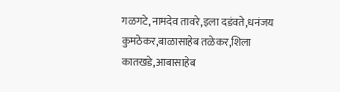गळगटे,नामदेव तावरे,इला दडंवते,धनंजय कुमठेकर,बाळासाहेब तळेकर,शिला कातखडे,आबासाहेब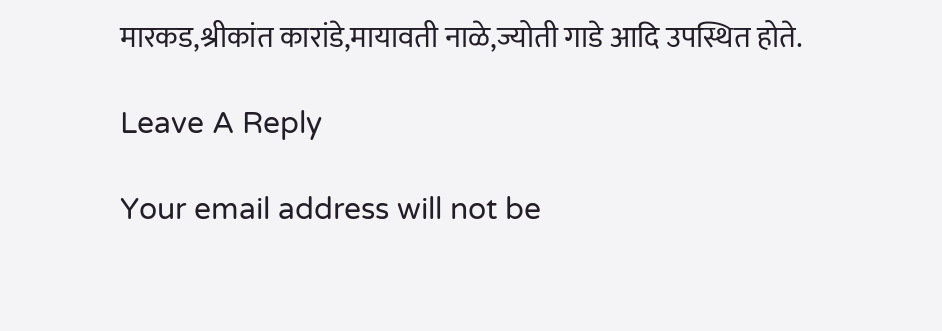मारकड,श्रीकांत कारांडे,मायावती नाळे,ज्योती गाडे आदि उपस्थित होते.

Leave A Reply

Your email address will not be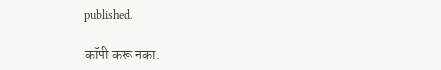published.

कॉपी करू नका.